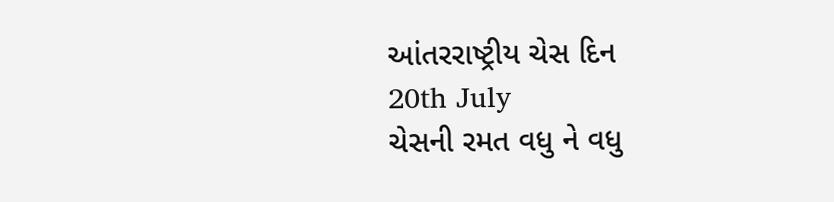આંતરરાષ્ટ્રીય ચેસ દિન
20th July
ચેસની રમત વધુ ને વધુ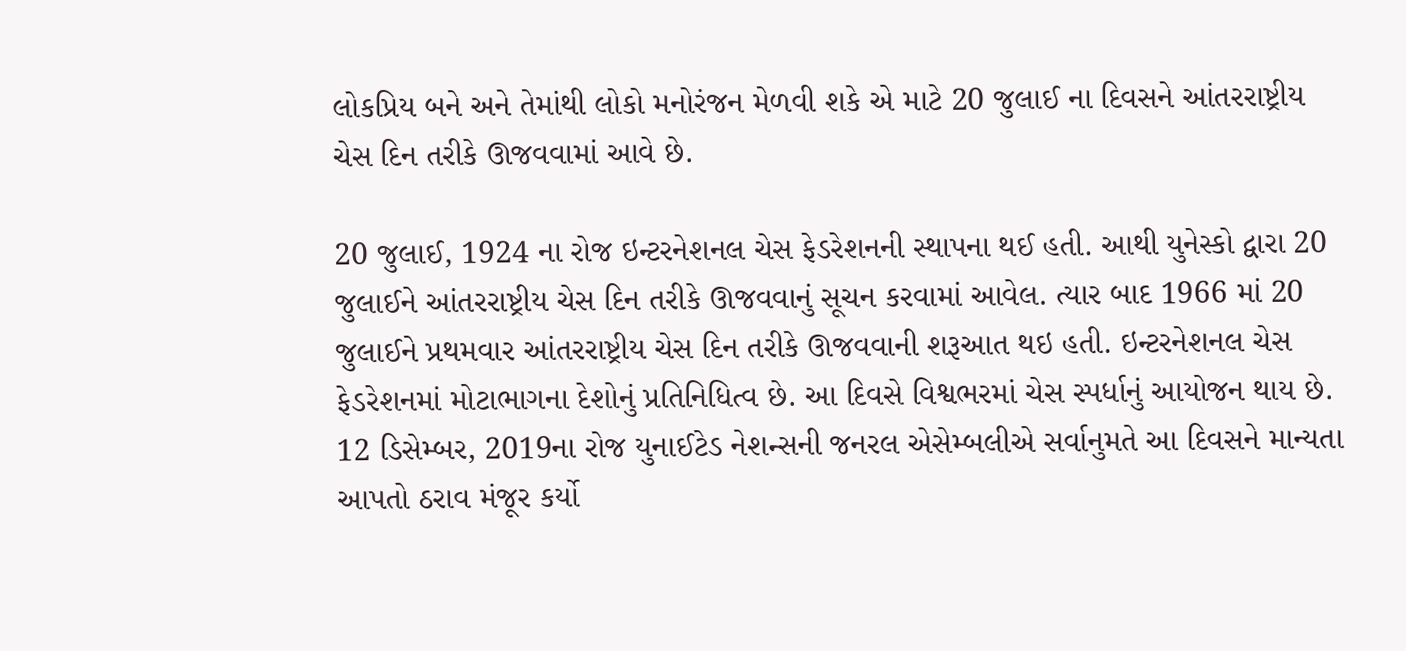લોકપ્રિય બને અને તેમાંથી લોકો મનોરંજન મેળવી શકે એ માટે 20 જુલાઈ ના દિવસને આંતરરાષ્ટ્રીય ચેસ દિન તરીકે ઊજવવામાં આવે છે.

20 જુલાઈ, 1924 ના રોજ ઇન્ટરનેશનલ ચેસ ફેડરેશનની સ્થાપના થઈ હતી. આથી યુનેસ્કો દ્વારા 20 જુલાઈને આંતરરાષ્ટ્રીય ચેસ દિન તરીકે ઊજવવાનું સૂચન કરવામાં આવેલ. ત્યાર બાદ 1966 માં 20 જુલાઈને પ્રથમવાર આંતરરાષ્ટ્રીય ચેસ દિન તરીકે ઊજવવાની શરૂઆત થઇ હતી. ઇન્ટરનેશનલ ચેસ ફેડરેશનમાં મોટાભાગના દેશોનું પ્રતિનિધિત્વ છે. આ દિવસે વિશ્વભરમાં ચેસ સ્પર્ધાનું આયોજન થાય છે. 12 ડિસેમ્બર, 2019ના રોજ યુનાઈટેડ નેશન્સની જનરલ એસેમ્બલીએ સર્વાનુમતે આ દિવસને માન્યતા આપતો ઠરાવ મંજૂર કર્યો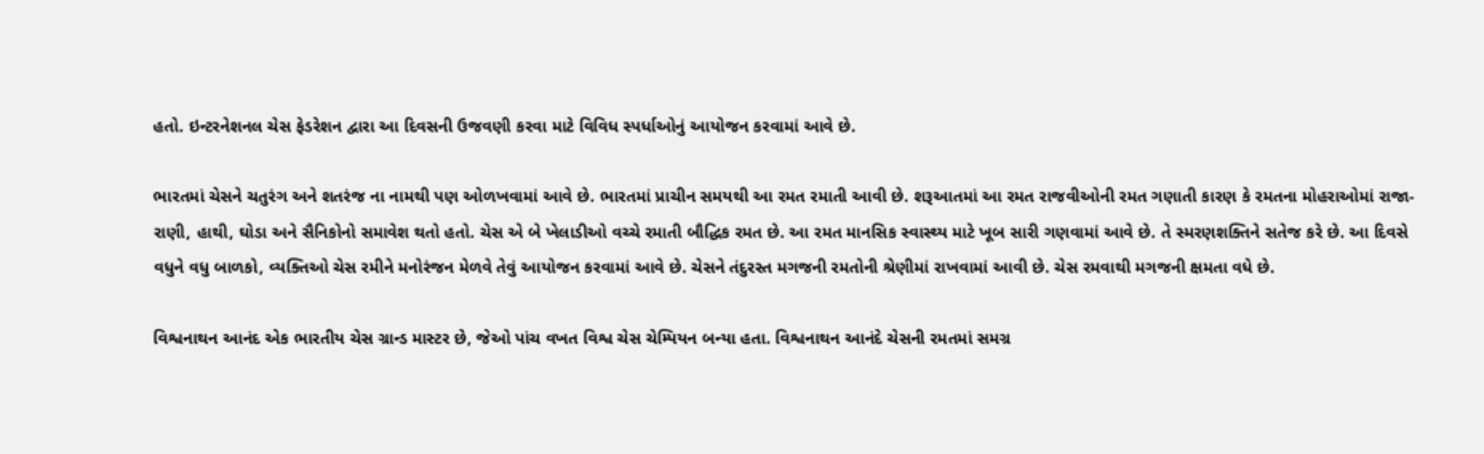હતો. ઇન્ટરનેશનલ ચેસ ફેડરેશન દ્વારા આ દિવસની ઉજવણી કરવા માટે વિવિધ સ્પર્ધાઓનું આયોજન કરવામાં આવે છે.

ભારતમાં ચેસને ચતુરંગ અને શતરંજ ના નામથી પણ ઓળખવામાં આવે છે. ભારતમાં પ્રાચીન સમયથી આ રમત રમાતી આવી છે. શરૂઆતમાં આ રમત રાજવીઓની રમત ગણાતી કારણ કે રમતના મોહરાઓમાં રાજા-રાણી, હાથી, ઘોડા અને સૈનિકોનો સમાવેશ થતો હતો. ચેસ એ બે ખેલાડીઓ વચ્ચે રમાતી બૌદ્ધિક રમત છે. આ રમત માનસિક સ્વાસ્થ્ય માટે ખૂબ સારી ગણવામાં આવે છે. તે સ્મરણશક્તિને સતેજ કરે છે. આ દિવસે વધુને વધુ બાળકો, વ્યક્તિઓ ચેસ રમીને મનોરંજન મેળવે તેવું આયોજન કરવામાં આવે છે. ચેસને તંદુરસ્ત મગજની રમતોની શ્રેણીમાં રાખવામાં આવી છે. ચેસ રમવાથી મગજની ક્ષમતા વધે છે.

વિશ્વનાથન આનંદ એક ભારતીય ચેસ ગ્રાન્ડ માસ્ટર છે, જેઓ પાંચ વખત વિશ્વ ચેસ ચેમ્પિયન બન્યા હતા. વિશ્વનાથન આનંદે ચેસની રમતમાં સમગ્ર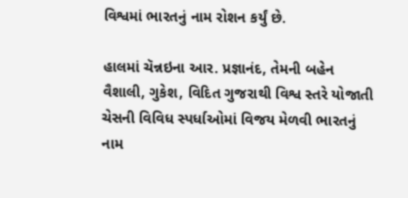વિશ્વમાં ભારતનું નામ રોશન કર્યું છે.

હાલમાં ચૅન્નઇના આર. પ્રજ્ઞાનંદ, તેમની બહેન વૈશાલી, ગુકેશ, વિદિત ગુજરાથી વિશ્વ સ્તરે યોજાતી ચેસની વિવિધ સ્પર્ધાઓમાં વિજય મેળવી ભારતનું નામ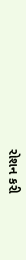રોશન કરી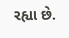રહ્યા છે.